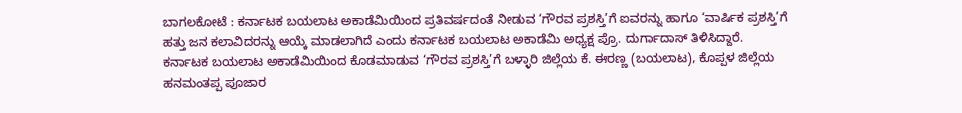ಬಾಗಲಕೋಟೆ : ಕರ್ನಾಟಕ ಬಯಲಾಟ ಅಕಾಡೆಮಿಯಿಂದ ಪ್ರತಿವರ್ಷದಂತೆ ನೀಡುವ ‘ಗೌರವ ಪ್ರಶಸ್ತಿ’ಗೆ ಐವರನ್ನು ಹಾಗೂ ‘ವಾರ್ಷಿಕ ಪ್ರಶಸ್ತಿ’ಗೆ ಹತ್ತು ಜನ ಕಲಾವಿದರನ್ನು ಆಯ್ಕೆ ಮಾಡಲಾಗಿದೆ ಎಂದು ಕರ್ನಾಟಕ ಬಯಲಾಟ ಅಕಾಡೆಮಿ ಅಧ್ಯಕ್ಷ ಪ್ರೊ. ದುರ್ಗಾದಾಸ್ ತಿಳಿಸಿದ್ದಾರೆ.
ಕರ್ನಾಟಕ ಬಯಲಾಟ ಅಕಾಡೆಮಿಯಿಂದ ಕೊಡಮಾಡುವ ‘ಗೌರವ ಪ್ರಶಸ್ತಿ’ಗೆ ಬಳ್ಳಾರಿ ಜಿಲ್ಲೆಯ ಕೆ. ಈರಣ್ಣ (ಬಯಲಾಟ), ಕೊಪ್ಪಳ ಜಿಲ್ಲೆಯ ಹನಮಂತಪ್ಪ ಪೂಜಾರ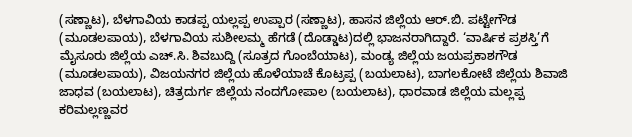(ಸಣ್ಣಾಟ), ಬೆಳಗಾವಿಯ ಕಾಡಪ್ಪ ಯಲ್ಲಪ್ಪ ಉಪ್ಪಾರ (ಸಣ್ಣಾಟ), ಹಾಸನ ಜಿಲ್ಲೆಯ ಆರ್.ಬಿ. ಪಟ್ಟೇಗೌಡ (ಮೂಡಲಪಾಯ), ಬೆಳಗಾವಿಯ ಸುಶೀಲಮ್ಮ ಹೆಗಡೆ (ದೊಡ್ಡಾಟ)ದಲ್ಲಿ ಭಾಜನರಾಗಿದ್ದಾರೆ. ‘ವಾರ್ಷಿಕ ಪ್ರಶಸ್ತಿ’ಗೆ ಮೈಸೂರು ಜಿಲ್ಲೆಯ ಎಚ್.ಸಿ. ಶಿವಬುದ್ದಿ (ಸೂತ್ರದ ಗೊಂಬೆಯಾಟ), ಮಂಡ್ಯ ಜಿಲ್ಲೆಯ ಜಯಪ್ರಕಾಶಗೌಡ (ಮೂಡಲಪಾಯ), ವಿಜಯನಗರ ಜಿಲ್ಲೆಯ ಹೊಳೆಯಾಚೆ ಕೊಟ್ರಪ್ಪ (ಬಯಲಾಟ), ಬಾಗಲಕೋಟೆ ಜಿಲ್ಲೆಯ ಶಿವಾಜಿ ಜಾಧವ (ಬಯಲಾಟ), ಚಿತ್ರದುರ್ಗ ಜಿಲ್ಲೆಯ ನಂದಗೋಪಾಲ (ಬಯಲಾಟ), ಧಾರವಾಡ ಜಿಲ್ಲೆಯ ಮಲ್ಲಪ್ಪ ಕರಿಮಲ್ಲಣ್ಣವರ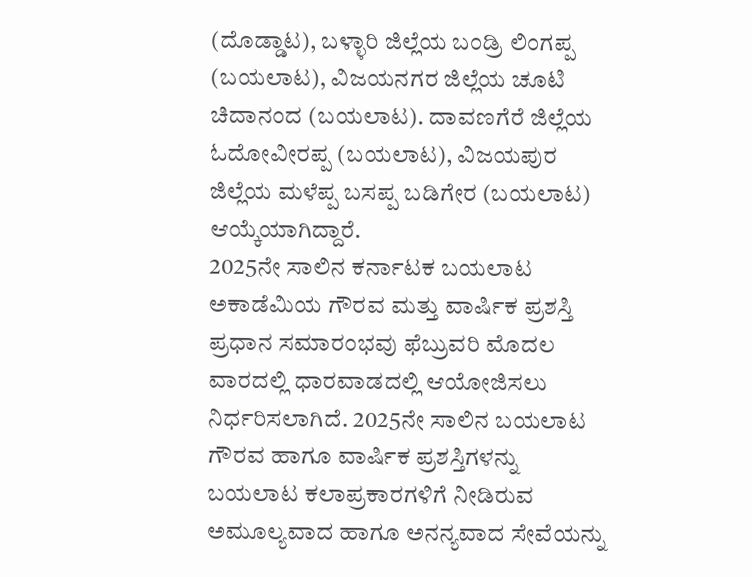(ದೊಡ್ಡಾಟ), ಬಳ್ಳಾರಿ ಜಿಲ್ಲೆಯ ಬಂಡ್ರಿ ಲಿಂಗಪ್ಪ (ಬಯಲಾಟ), ವಿಜಯನಗರ ಜಿಲ್ಲೆಯ ಚೂಟಿ ಚಿದಾನಂದ (ಬಯಲಾಟ). ದಾವಣಗೆರೆ ಜಿಲ್ಲೆಯ ಓದೋವೀರಪ್ಪ (ಬಯಲಾಟ), ವಿಜಯಪುರ ಜಿಲ್ಲೆಯ ಮಳೆಪ್ಪ ಬಸಪ್ಪ ಬಡಿಗೇರ (ಬಯಲಾಟ) ಆಯ್ಕೆಯಾಗಿದ್ದಾರೆ.
2025ನೇ ಸಾಲಿನ ಕರ್ನಾಟಕ ಬಯಲಾಟ ಅಕಾಡೆಮಿಯ ಗೌರವ ಮತ್ತು ವಾರ್ಷಿಕ ಪ್ರಶಸ್ತಿ ಪ್ರಧಾನ ಸಮಾರಂಭವು ಫೆಬ್ರುವರಿ ಮೊದಲ ವಾರದಲ್ಲಿ ಧಾರವಾಡದಲ್ಲಿ ಆಯೋಜಿಸಲು ನಿರ್ಧರಿಸಲಾಗಿದೆ. 2025ನೇ ಸಾಲಿನ ಬಯಲಾಟ ಗೌರವ ಹಾಗೂ ವಾರ್ಷಿಕ ಪ್ರಶಸ್ತಿಗಳನ್ನು ಬಯಲಾಟ ಕಲಾಪ್ರಕಾರಗಳಿಗೆ ನೀಡಿರುವ ಅಮೂಲ್ಯವಾದ ಹಾಗೂ ಅನನ್ಯವಾದ ಸೇವೆಯನ್ನು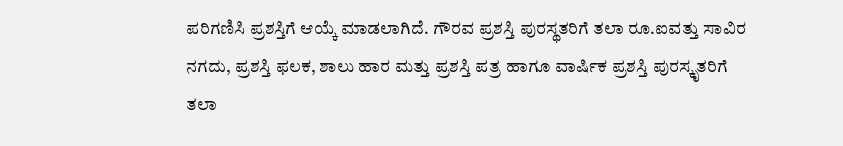ಪರಿಗಣಿಸಿ ಪ್ರಶಸ್ತಿಗೆ ಆಯ್ಕೆ ಮಾಡಲಾಗಿದೆ. ಗೌರವ ಪ್ರಶಸ್ತಿ ಪುರಸ್ಥತರಿಗೆ ತಲಾ ರೂ.ಐವತ್ತು ಸಾವಿರ ನಗದು, ಪ್ರಶಸ್ತಿ ಫಲಕ, ಶಾಲು ಹಾರ ಮತ್ತು ಪ್ರಶಸ್ತಿ ಪತ್ರ ಹಾಗೂ ವಾರ್ಷಿಕ ಪ್ರಶಸ್ತಿ ಪುರಸ್ಕೃತರಿಗೆ ತಲಾ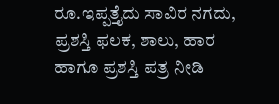ರೂ.ಇಪ್ಪತ್ತೈದು ಸಾವಿರ ನಗದು, ಪ್ರಶಸ್ತಿ ಫಲಕ, ಶಾಲು, ಹಾರ ಹಾಗೂ ಪ್ರಶಸ್ತಿ ಪತ್ರ ನೀಡಿ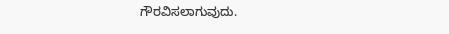ಗೌರವಿಸಲಾಗುವುದು.